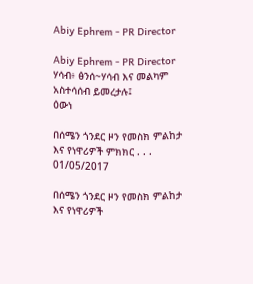Abiy Ephrem - PR Director

Abiy Ephrem - PR Director ሃሳብ፥ ፅንሰ~ሃሳብ እና መልካም አስተሳሰብ ይመረታሉ፤
ዕውነ

በሰሜን ጎንደር ዞን የመስክ ምልከታ እና የነዋሪዎች ምክክር . . .
01/05/2017

በሰሜን ጎንደር ዞን የመስክ ምልከታ እና የነዋሪዎች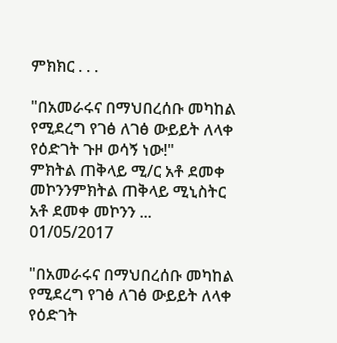ምክክር . . .

"በአመራሩና በማህበረሰቡ መካከል የሚደረግ የገፅ ለገፅ ውይይት ለላቀ የዕድገት ጉዞ ወሳኝ ነው!"      ምክትል ጠቅላይ ሚ/ር አቶ ደመቀ መኮንንምክትል ጠቅላይ ሚኒስትር አቶ ደመቀ መኮንን ...
01/05/2017

"በአመራሩና በማህበረሰቡ መካከል የሚደረግ የገፅ ለገፅ ውይይት ለላቀ የዕድገት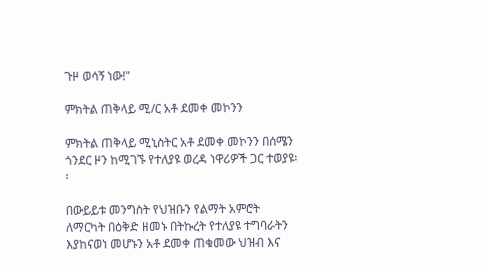ጉዞ ወሳኝ ነው!"

ምክትል ጠቅላይ ሚ/ር አቶ ደመቀ መኮንን

ምክትል ጠቅላይ ሚኒስትር አቶ ደመቀ መኮንን በሰሜን ጎንደር ዞን ከሚገኙ የተለያዩ ወረዳ ነዋሪዎች ጋር ተወያዩ፡፡

በውይይቱ መንግስት የህዝቡን የልማት አምሮት ለማርካት በዕቅድ ዘመኑ በትኩረት የተለያዩ ተግባራትን እያከናወነ መሆኑን አቶ ደመቀ ጠቁመው ህዝብ እና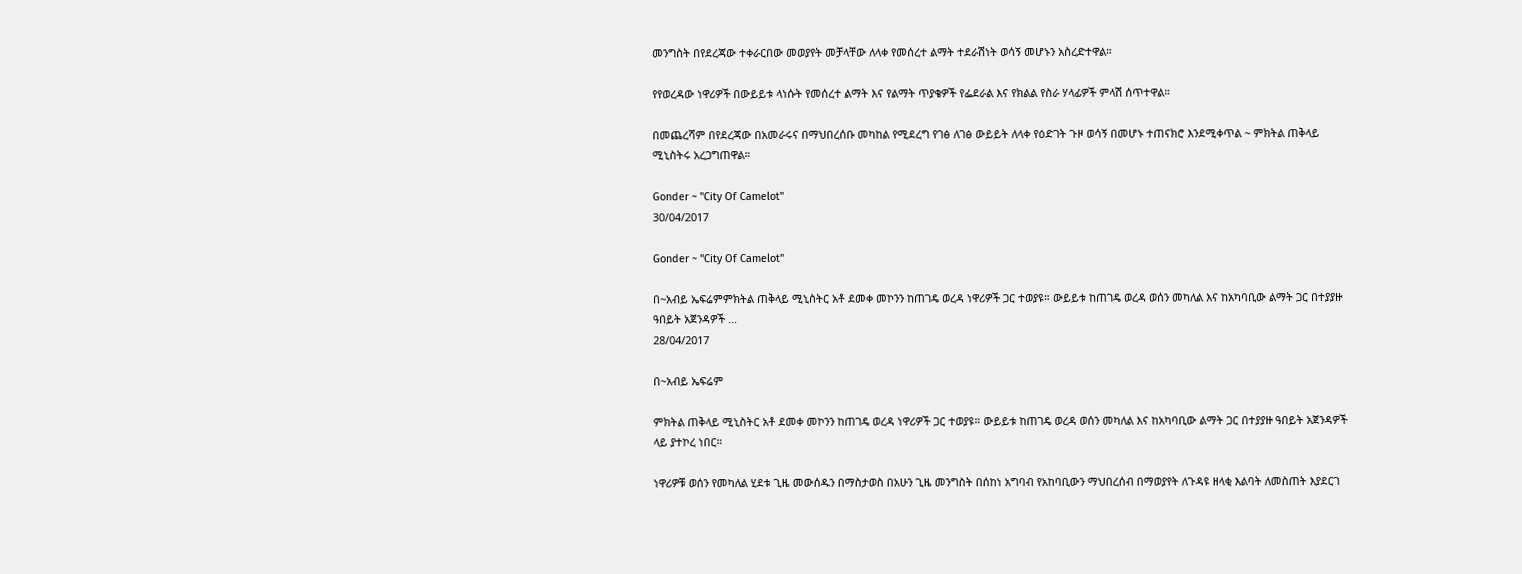መንግስት በየደረጃው ተቀራርበው መወያየት መቻላቸው ለላቀ የመሰረተ ልማት ተደራሽነት ወሳኝ መሆኑን አስረድተዋል።

የየወረዳው ነዋሪዎች በውይይቱ ላነሱት የመሰረተ ልማት እና የልማት ጥያቄዎች የፌደራል እና የክልል የስራ ሃላፊዎች ምላሽ ሰጥተዋል።

በመጨረሻም በየደረጃው በአመራሩና በማህበረሰቡ መካከል የሚደረግ የገፅ ለገፅ ውይይት ለላቀ የዕድገት ጉዞ ወሳኝ በመሆኑ ተጠናክሮ እንደሚቀጥል ~ ምክትል ጠቅላይ ሚኒስትሩ አረጋግጠዋል።

Gonder ~ "City Of Camelot"
30/04/2017

Gonder ~ "City Of Camelot"

በ~አብይ ኤፍሬምምክትል ጠቅላይ ሚኒስትር አቶ ደመቀ መኮንን ከጠገዴ ወረዳ ነዋሪዎች ጋር ተወያዩ። ውይይቱ ከጠገዴ ወረዳ ወሰን መካለል እና ከአካባቢው ልማት ጋር በተያያዙ ዓበይት አጀንዳዎች ...
28/04/2017

በ~አብይ ኤፍሬም

ምክትል ጠቅላይ ሚኒስትር አቶ ደመቀ መኮንን ከጠገዴ ወረዳ ነዋሪዎች ጋር ተወያዩ። ውይይቱ ከጠገዴ ወረዳ ወሰን መካለል እና ከአካባቢው ልማት ጋር በተያያዙ ዓበይት አጀንዳዎች ላይ ያተኮረ ነበር።

ነዋሪዎቹ ወሰን የመካለል ሂደቱ ጊዜ መውሰዱን በማስታወስ በአሁን ጊዜ መንግስት በሰከነ አግባብ የአከባቢውን ማህበረሰብ በማወያየት ለጉዳዩ ዘላቂ እልባት ለመስጠት እያደርገ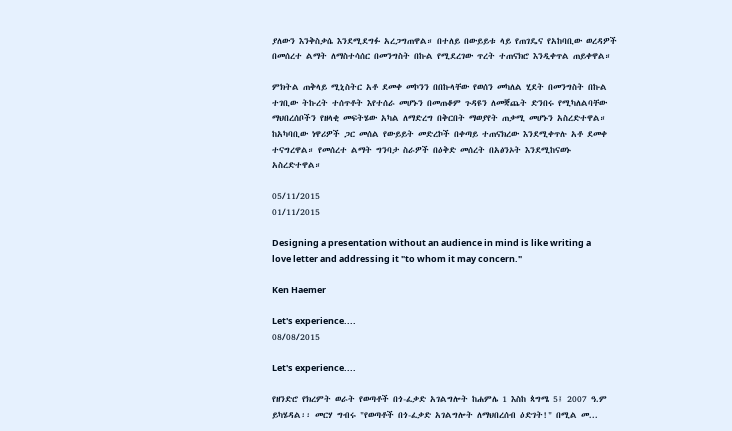ያለውን እንቅስቃሴ እንደሚደግፉ አረጋግጠዋል። በተለይ በውይይቱ ላይ የጠገዴና የአከባቢው ወረዳዎች በመሰረተ ልማት ለማስተሳሰር በመንግስት በኩል የሚደረገው ጥረት ተጠናክሮ እንዲቀጥል ጠይቀዋል።

ምክትል ጠቅላይ ሚኒስትር አቶ ደመቀ መኮንን በበኩላቸው የወሰን መካለል ሂደት በመንግስት በኩል ተገቢው ትኩረት ተሰጥቶት እየተሰራ መሆኑን በመጠቆም ጉዳዩን ለመቛጨት ድንበሩ የሚካለልባቸው ማህበረሰቦችን የዘላቂ መፍትሄው አካል ለማድረግ በቅርበት ማወያየት ጠቃሚ መሆኑን አስረድተዋል። ከአካባቢው ነዋሪዎች ጋር መሰል የውይይት መድረኮች በቀጣይ ተጠናክረው እንደሚቀጥሉ አቶ ደመቀ ተናግረዋል። የመሰረተ ልማት ግንባታ ስራዎች በዕቅድ መሰረት በአፅንኦት እንደሚከናወኑ አስረድተዋል።

05/11/2015
01/11/2015

Designing a presentation without an audience in mind is like writing a love letter and addressing it "to whom it may concern."

Ken Haemer

Let's experience....
08/08/2015

Let's experience....

የዘንድሮ የክረምት ወራት የወጣቶች በጎ-ፈቃድ አገልግሎት ከሐምሌ 1 እስከ ጳግሜ 5፤ 2007 ዓ.ም ይካሄዳል፡፡ መርሃ ግብሩ "የወጣቶች በጎ-ፈቃድ አገልግሎት ለማህበረሰብ ዕድገት!" በሚል መ...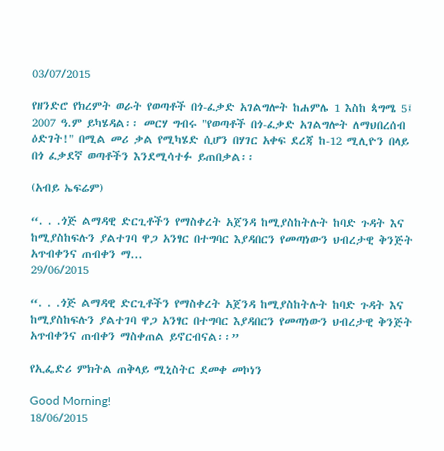03/07/2015

የዘንድሮ የክረምት ወራት የወጣቶች በጎ-ፈቃድ አገልግሎት ከሐምሌ 1 እስከ ጳግሜ 5፤ 2007 ዓ.ም ይካሄዳል፡፡ መርሃ ግብሩ "የወጣቶች በጎ-ፈቃድ አገልግሎት ለማህበረሰብ ዕድገት!" በሚል መሪ ቃል የሚካሄድ ሲሆን በሃገር አቀፍ ደረጃ ከ-12 ሚሊዮን በላይ በጎ ፈቃደኛ ወጣቶችን እንደሚሳተፉ ይጠበቃል፡፡

(አብይ ኤፍሬም)

“. . .ጎጅ ልማዳዊ ድርጊቶችን የማስቀረት አጀንዳ ከሚያስከትሉት ከባድ ጉዳት እና ከሚያስከፍሉን ያልተገባ ዋጋ አንፃር በተግባር እያዳበርን የመጣነውን ህብረታዊ ቅንጅት አጥብቀንና ጠብቀን ማ...
29/06/2015

“. . .ጎጅ ልማዳዊ ድርጊቶችን የማስቀረት አጀንዳ ከሚያስከትሉት ከባድ ጉዳት እና ከሚያስከፍሉን ያልተገባ ዋጋ አንፃር በተግባር እያዳበርን የመጣነውን ህብረታዊ ቅንጅት አጥብቀንና ጠብቀን ማስቀጠል ይኖርብናል፡፡”

የኢፌድሪ ምክትል ጠቅላይ ሚኒስትር ደመቀ መኮነን

Good Morning!
18/06/2015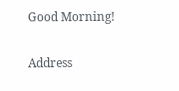Good Morning!

Address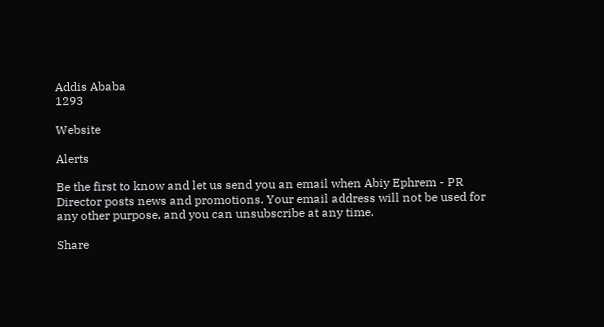Addis Ababa
1293

Website

Alerts

Be the first to know and let us send you an email when Abiy Ephrem - PR Director posts news and promotions. Your email address will not be used for any other purpose, and you can unsubscribe at any time.

Share